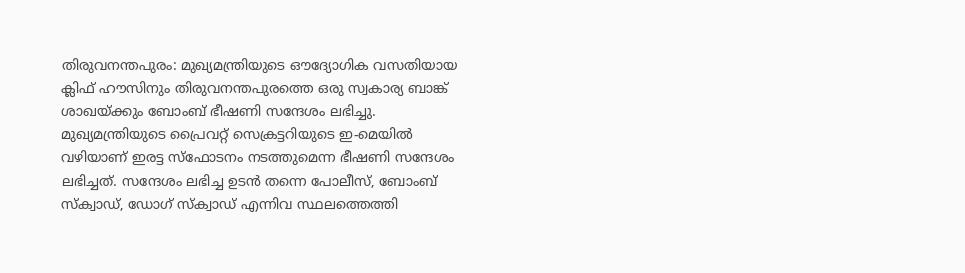തിരുവനന്തപുരം: മുഖ്യമന്ത്രിയുടെ ഔദ്യോഗിക വസതിയായ ക്ലിഫ് ഹൗസിനും തിരുവനന്തപുരത്തെ ഒരു സ്വകാര്യ ബാങ്ക് ശാഖയ്ക്കും ബോംബ് ഭീഷണി സന്ദേശം ലഭിച്ചു. മുഖ്യമന്ത്രിയുടെ പ്രൈവറ്റ് സെക്രട്ടറിയുടെ ഇ-മെയിൽ വഴിയാണ് ഇരട്ട സ്ഫോടനം നടത്തുമെന്ന ഭീഷണി സന്ദേശം ലഭിച്ചത്. സന്ദേശം ലഭിച്ച ഉടൻ തന്നെ പോലീസ്, ബോംബ് സ്ക്വാഡ്, ഡോഗ് സ്ക്വാഡ് എന്നിവ സ്ഥലത്തെത്തി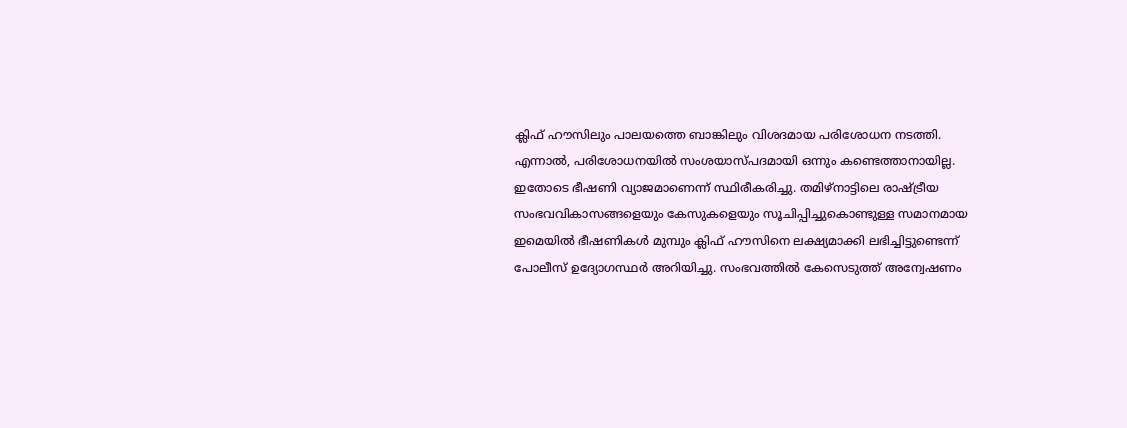ക്ലിഫ് ഹൗസിലും പാലയത്തെ ബാങ്കിലും വിശദമായ പരിശോധന നടത്തി.
എന്നാൽ, പരിശോധനയിൽ സംശയാസ്പദമായി ഒന്നും കണ്ടെത്താനായില്ല. ഇതോടെ ഭീഷണി വ്യാജമാണെന്ന് സ്ഥിരീകരിച്ചു. തമിഴ്നാട്ടിലെ രാഷ്ട്രീയ സംഭവവികാസങ്ങളെയും കേസുകളെയും സൂചിപ്പിച്ചുകൊണ്ടുള്ള സമാനമായ ഇമെയിൽ ഭീഷണികൾ മുമ്പും ക്ലിഫ് ഹൗസിനെ ലക്ഷ്യമാക്കി ലഭിച്ചിട്ടുണ്ടെന്ന് പോലീസ് ഉദ്യോഗസ്ഥർ അറിയിച്ചു. സംഭവത്തിൽ കേസെടുത്ത് അന്വേഷണം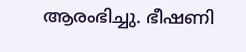ആരംഭിച്ചു. ഭീഷണി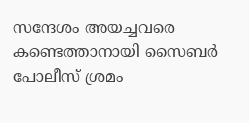സന്ദേശം അയച്ചവരെ കണ്ടെത്താനായി സൈബർ പോലീസ് ശ്രമം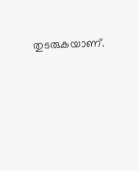തുടരുകയാണ്.